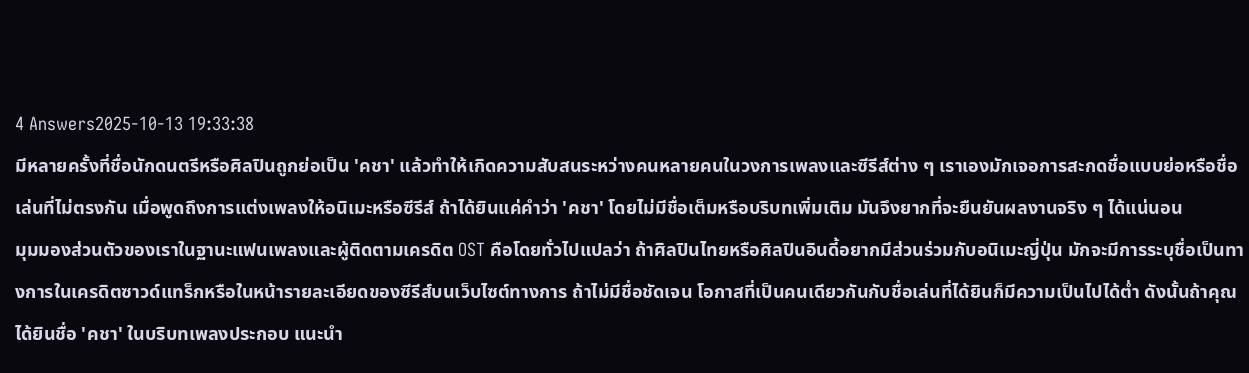4 Answers2025-10-13 19:33:38
มีหลายครั้งที่ชื่อนักดนตรีหรือศิลปินถูกย่อเป็น 'คชา' แล้วทำให้เกิดความสับสนระหว่างคนหลายคนในวงการเพลงและซีรีส์ต่าง ๆ เราเองมักเจอการสะกดชื่อแบบย่อหรือชื่อเล่นที่ไม่ตรงกัน เมื่อพูดถึงการแต่งเพลงให้อนิเมะหรือซีรีส์ ถ้าได้ยินแค่คำว่า 'คชา' โดยไม่มีชื่อเต็มหรือบริบทเพิ่มเติม มันจึงยากที่จะยืนยันผลงานจริง ๆ ได้แน่นอน
มุมมองส่วนตัวของเราในฐานะแฟนเพลงและผู้ติดตามเครดิต OST คือโดยทั่วไปแปลว่า ถ้าศิลปินไทยหรือศิลปินอินดี้อยากมีส่วนร่วมกับอนิเมะญี่ปุ่น มักจะมีการระบุชื่อเป็นทางการในเครดิตซาวด์แทร็กหรือในหน้ารายละเอียดของซีรีส์บนเว็บไซต์ทางการ ถ้าไม่มีชื่อชัดเจน โอกาสที่เป็นคนเดียวกันกับชื่อเล่นที่ได้ยินก็มีความเป็นไปได้ต่ำ ดังนั้นถ้าคุณได้ยินชื่อ 'คชา' ในบริบทเพลงประกอบ แนะนำ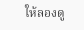ให้ลองดู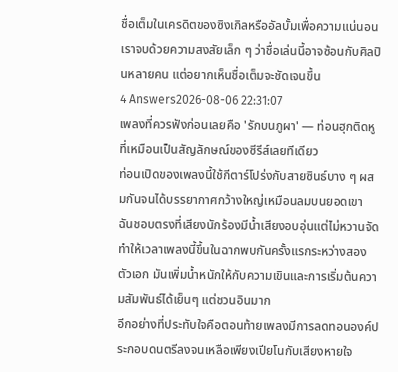ชื่อเต็มในเครดิตของซิงเกิลหรืออัลบั้มเพื่อความแน่นอน เราจบด้วยความสงสัยเล็ก ๆ ว่าชื่อเล่นนี้อาจซ้อนกับศิลปินหลายคน แต่อยากเห็นชื่อเต็มจะชัดเจนขึ้น
4 Answers2026-08-06 22:31:07
เพลงที่ควรฟังก่อนเลยคือ 'รักบนภูผา' — ท่อนฮุกติดหูที่เหมือนเป็นสัญลักษณ์ของซีรีส์เลยทีเดียว
ท่อนเปิดของเพลงนี้ใช้กีตาร์โปร่งกับสายซินธ์บาง ๆ ผสมกันจนได้บรรยากาศกว้างใหญ่เหมือนลมบนยอดเขา ฉันชอบตรงที่เสียงนักร้องมีน้ำเสียงอบอุ่นแต่ไม่หวานจัด ทำให้เวลาเพลงนี้ขึ้นในฉากพบกันครั้งแรกระหว่างสองตัวเอก มันเพิ่มน้ำหนักให้กับความเขินและการเริ่มต้นความสัมพันธ์ได้เย็นๆ แต่ชวนอินมาก
อีกอย่างที่ประทับใจคือตอนท้ายเพลงมีการลดทอนองค์ประกอบดนตรีลงจนเหลือเพียงเปียโนกับเสียงหายใจ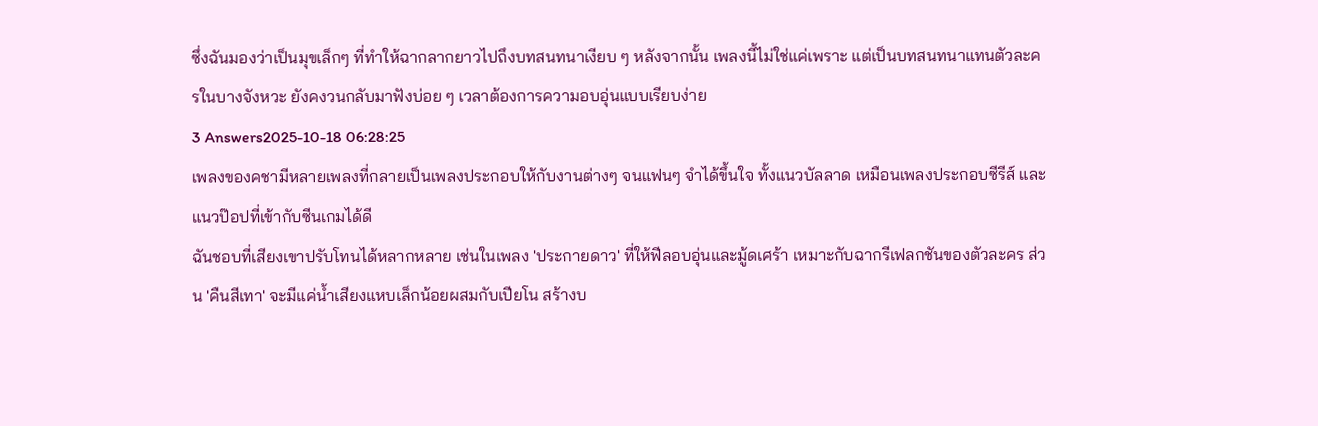ซึ่งฉันมองว่าเป็นมุขเล็กๆ ที่ทำให้ฉากลากยาวไปถึงบทสนทนาเงียบ ๆ หลังจากนั้น เพลงนี้ไม่ใช่แค่เพราะ แต่เป็นบทสนทนาแทนตัวละครในบางจังหวะ ยังคงวนกลับมาฟังบ่อย ๆ เวลาต้องการความอบอุ่นแบบเรียบง่าย
3 Answers2025-10-18 06:28:25
เพลงของคชามีหลายเพลงที่กลายเป็นเพลงประกอบให้กับงานต่างๆ จนแฟนๆ จำได้ขึ้นใจ ทั้งแนวบัลลาด เหมือนเพลงประกอบซีรีส์ และแนวป๊อปที่เข้ากับซีนเกมได้ดี
ฉันชอบที่เสียงเขาปรับโทนได้หลากหลาย เช่นในเพลง 'ประกายดาว' ที่ให้ฟีลอบอุ่นและมู้ดเศร้า เหมาะกับฉากรีเฟลกชันของตัวละคร ส่วน 'คืนสีเทา' จะมีแค่น้ำเสียงแหบเล็กน้อยผสมกับเปียโน สร้างบ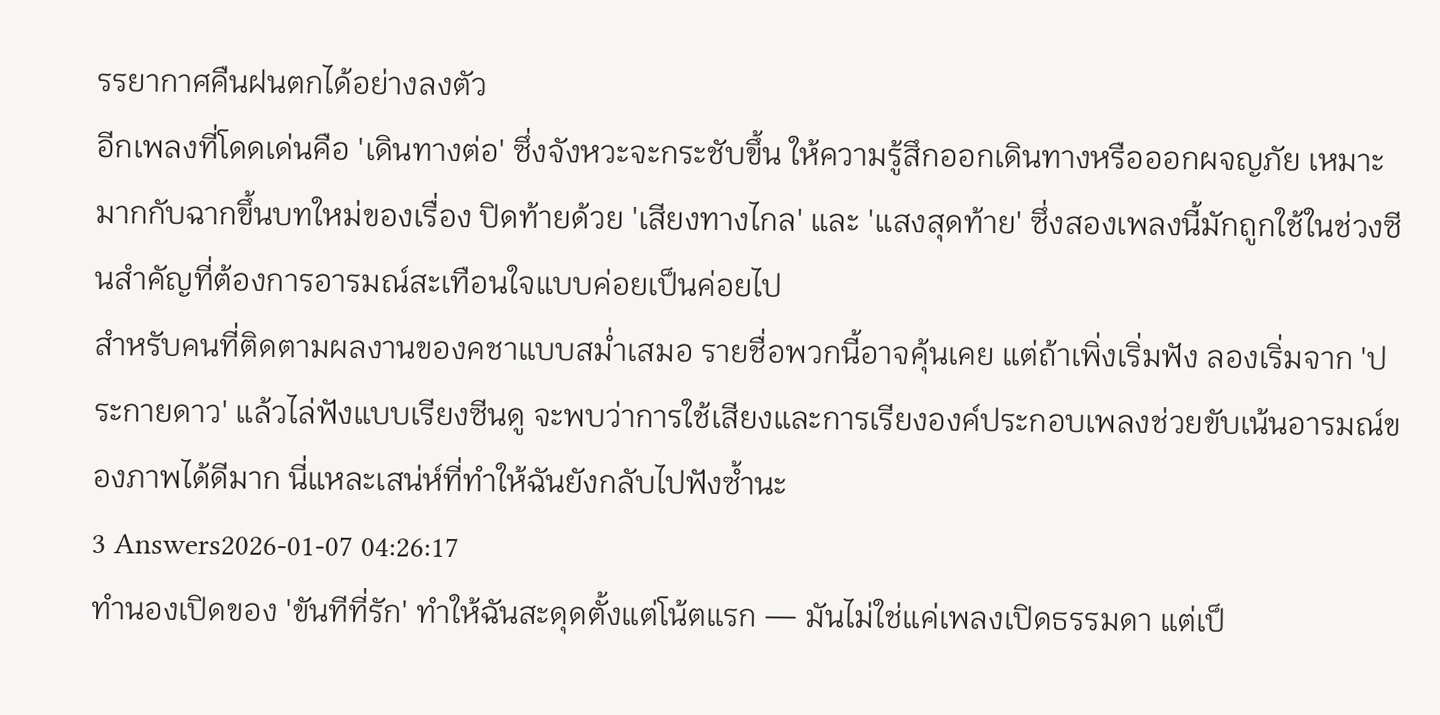รรยากาศคืนฝนตกได้อย่างลงตัว
อีกเพลงที่โดดเด่นคือ 'เดินทางต่อ' ซึ่งจังหวะจะกระชับขึ้น ให้ความรู้สึกออกเดินทางหรือออกผจญภัย เหมาะมากกับฉากขึ้นบทใหม่ของเรื่อง ปิดท้ายด้วย 'เสียงทางไกล' และ 'แสงสุดท้าย' ซึ่งสองเพลงนี้มักถูกใช้ในช่วงซีนสำคัญที่ต้องการอารมณ์สะเทือนใจแบบค่อยเป็นค่อยไป
สำหรับคนที่ติดตามผลงานของคชาแบบสม่ำเสมอ รายชื่อพวกนี้อาจคุ้นเคย แต่ถ้าเพิ่งเริ่มฟัง ลองเริ่มจาก 'ประกายดาว' แล้วไล่ฟังแบบเรียงซีนดู จะพบว่าการใช้เสียงและการเรียงองค์ประกอบเพลงช่วยขับเน้นอารมณ์ของภาพได้ดีมาก นี่แหละเสน่ห์ที่ทำให้ฉันยังกลับไปฟังซ้ำนะ
3 Answers2026-01-07 04:26:17
ทำนองเปิดของ 'ขันทีที่รัก' ทำให้ฉันสะดุดตั้งแต่โน้ตแรก — มันไม่ใช่แค่เพลงเปิดธรรมดา แต่เป็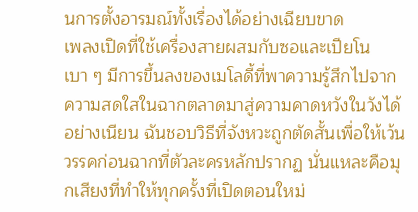นการตั้งอารมณ์ทั้งเรื่องได้อย่างเฉียบขาด
เพลงเปิดที่ใช้เครื่องสายผสมกับซอและเปียโนเบา ๆ มีการขึ้นลงของเมโลดี้ที่พาความรู้สึกไปจากความสดใสในฉากตลาดมาสู่ความคาดหวังในวังได้อย่างเนียน ฉันชอบวิธีที่จังหวะถูกตัดสั้นเพื่อให้เว้นวรรคก่อนฉากที่ตัวละครหลักปรากฏ นั่นแหละคือมุกเสียงที่ทำให้ทุกครั้งที่เปิดตอนใหม่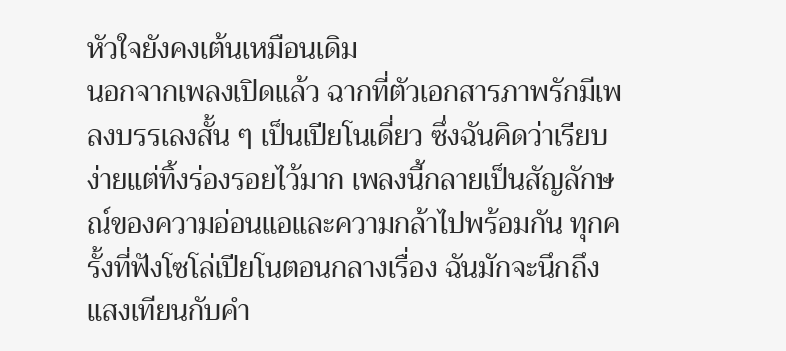หัวใจยังคงเต้นเหมือนเดิม
นอกจากเพลงเปิดแล้ว ฉากที่ตัวเอกสารภาพรักมีเพลงบรรเลงสั้น ๆ เป็นเปียโนเดี่ยว ซึ่งฉันคิดว่าเรียบง่ายแต่ทิ้งร่องรอยไว้มาก เพลงนี้กลายเป็นสัญลักษณ์ของความอ่อนแอและความกล้าไปพร้อมกัน ทุกครั้งที่ฟังโซโล่เปียโนตอนกลางเรื่อง ฉันมักจะนึกถึงแสงเทียนกับคำ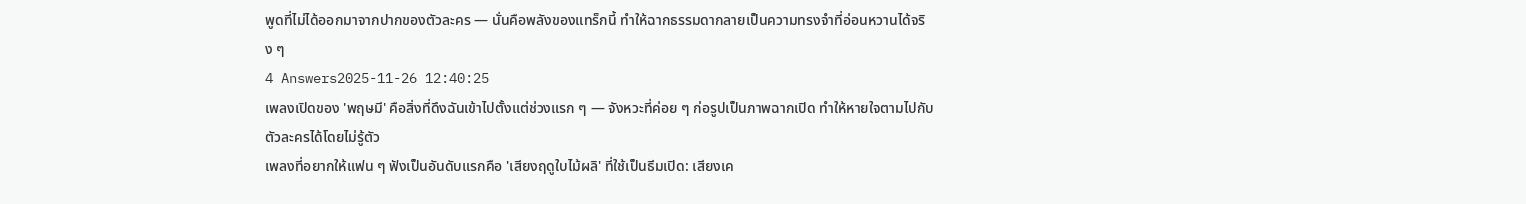พูดที่ไม่ได้ออกมาจากปากของตัวละคร — นั่นคือพลังของแทร็กนี้ ทำให้ฉากธรรมดากลายเป็นความทรงจำที่อ่อนหวานได้จริง ๆ
4 Answers2025-11-26 12:40:25
เพลงเปิดของ 'พฤษมี' คือสิ่งที่ดึงฉันเข้าไปตั้งแต่ช่วงแรก ๆ — จังหวะที่ค่อย ๆ ก่อรูปเป็นภาพฉากเปิด ทำให้หายใจตามไปกับตัวละครได้โดยไม่รู้ตัว
เพลงที่อยากให้แฟน ๆ ฟังเป็นอันดับแรกคือ 'เสียงฤดูใบไม้ผลิ' ที่ใช้เป็นธีมเปิด: เสียงเค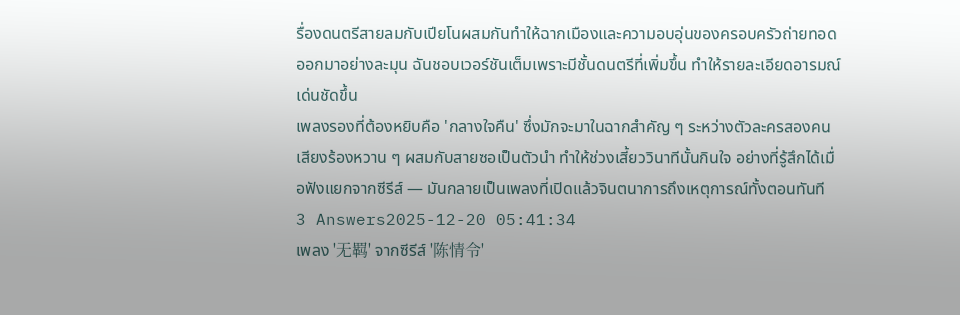รื่องดนตรีสายลมกับเปียโนผสมกันทำให้ฉากเมืองและความอบอุ่นของครอบครัวถ่ายทอดออกมาอย่างละมุน ฉันชอบเวอร์ชันเต็มเพราะมีชั้นดนตรีที่เพิ่มขึ้น ทำให้รายละเอียดอารมณ์เด่นชัดขึ้น
เพลงรองที่ต้องหยิบคือ 'กลางใจคืน' ซึ่งมักจะมาในฉากสำคัญ ๆ ระหว่างตัวละครสองคน เสียงร้องหวาน ๆ ผสมกับสายซอเป็นตัวนำ ทำให้ช่วงเสี้ยววินาทีนั้นกินใจ อย่างที่รู้สึกได้เมื่อฟังแยกจากซีรีส์ — มันกลายเป็นเพลงที่เปิดแล้วจินตนาการถึงเหตุการณ์ทั้งตอนทันที
3 Answers2025-12-20 05:41:34
เพลง '无羁' จากซีรีส์ '陈情令'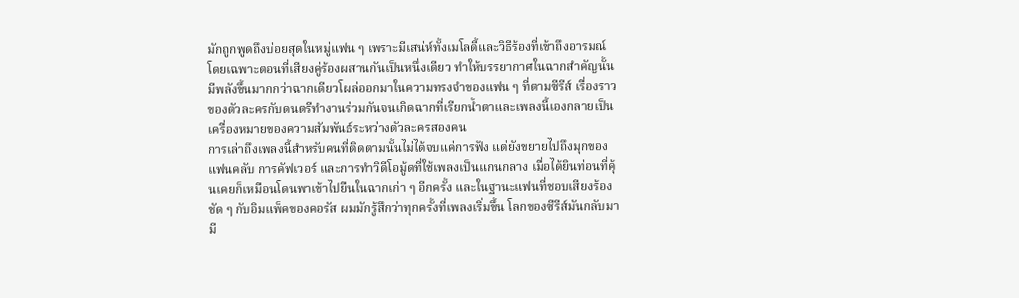มักถูกพูดถึงบ่อยสุดในหมู่แฟน ๆ เพราะมีเสน่ห์ทั้งเมโลดี้และวิธีร้องที่เข้าถึงอารมณ์โดยเฉพาะตอนที่เสียงคู่ร้องผสานกันเป็นหนึ่งเดียว ทำให้บรรยากาศในฉากสำคัญนั้นมีพลังขึ้นมากกว่าฉากเดียวโผล่ออกมาในความทรงจำของแฟน ๆ ที่ตามซีรีส์ เรื่องราวของตัวละครกับดนตรีทำงานร่วมกันจนเกิดฉากที่เรียกน้ำตาและเพลงนี้เองกลายเป็นเครื่องหมายของความสัมพันธ์ระหว่างตัวละครสองคน
การเล่าถึงเพลงนี้สำหรับคนที่ติดตามนั้นไม่ได้จบแค่การฟัง แต่ยังขยายไปถึงมุกของแฟนคลับ การคัฟเวอร์ และการทำวิดีโอมู้ดที่ใช้เพลงเป็นแกนกลาง เมื่อได้ยินท่อนที่คุ้นเคยก็เหมือนโดนพาเข้าไปยืนในฉากเก่า ๆ อีกครั้ง และในฐานะแฟนที่ชอบเสียงร้องชัด ๆ กับอิมแพ็คของคอรัส ผมมักรู้สึกว่าทุกครั้งที่เพลงเริ่มขึ้น โลกของซีรีส์มันกลับมามี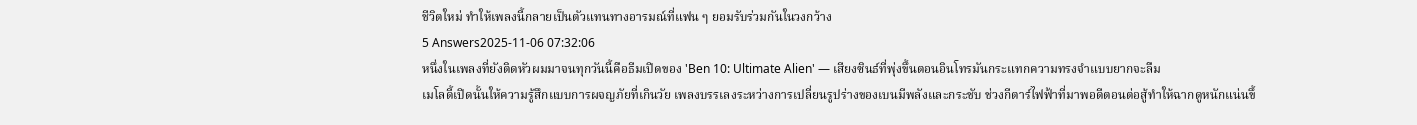ชีวิตใหม่ ทำให้เพลงนี้กลายเป็นตัวแทนทางอารมณ์ที่แฟน ๆ ยอมรับร่วมกันในวงกว้าง
5 Answers2025-11-06 07:32:06
หนึ่งในเพลงที่ยังติดหัวผมมาจนทุกวันนี้คือธีมเปิดของ 'Ben 10: Ultimate Alien' — เสียงซินธ์ที่พุ่งขึ้นตอนอินโทรมันกระแทกความทรงจำแบบยากจะลืม
เมโลดี้เปิดนั้นให้ความรู้สึกแบบการผจญภัยที่เกินวัย เพลงบรรเลงระหว่างการเปลี่ยนรูปร่างของเบนมีพลังและกระชับ ช่วงกีตาร์ไฟฟ้าที่มาพอดีตอนต่อสู้ทำให้ฉากดูหนักแน่นขึ้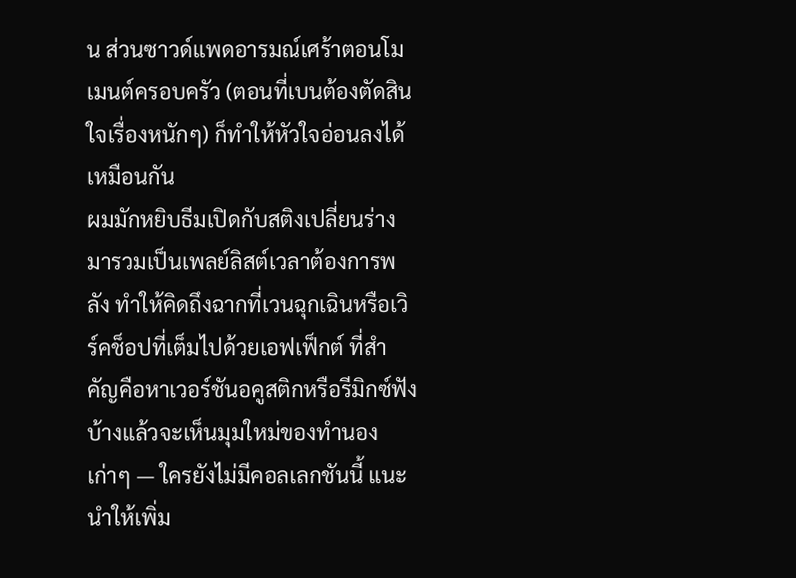น ส่วนซาวด์แพดอารมณ์เศร้าตอนโมเมนต์ครอบครัว (ตอนที่เบนต้องตัดสินใจเรื่องหนักๆ) ก็ทำให้หัวใจอ่อนลงได้เหมือนกัน
ผมมักหยิบธีมเปิดกับสติงเปลี่ยนร่างมารวมเป็นเพลย์ลิสต์เวลาต้องการพลัง ทำให้คิดถึงฉากที่เวนฉุกเฉินหรือเวิร์คช็อปที่เต็มไปด้วยเอฟเฟ็กต์ ที่สำคัญคือหาเวอร์ชันอคูสติกหรือรีมิกซ์ฟังบ้างแล้วจะเห็นมุมใหม่ของทำนองเก่าๆ — ใครยังไม่มีคอลเลกชันนี้ แนะนำให้เพิ่ม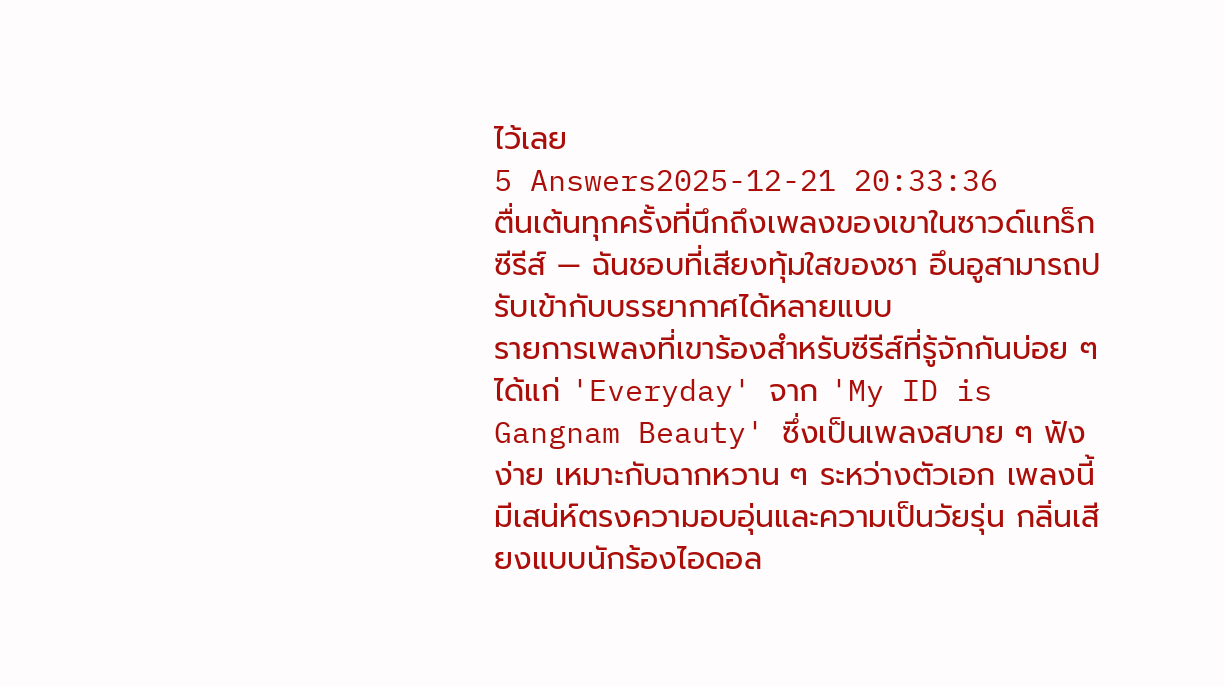ไว้เลย
5 Answers2025-12-21 20:33:36
ตื่นเต้นทุกครั้งที่นึกถึงเพลงของเขาในซาวด์แทร็กซีรีส์ — ฉันชอบที่เสียงทุ้มใสของชา อึนอูสามารถปรับเข้ากับบรรยากาศได้หลายแบบ
รายการเพลงที่เขาร้องสำหรับซีรีส์ที่รู้จักกันบ่อย ๆ ได้แก่ 'Everyday' จาก 'My ID is Gangnam Beauty' ซึ่งเป็นเพลงสบาย ๆ ฟังง่าย เหมาะกับฉากหวาน ๆ ระหว่างตัวเอก เพลงนี้มีเสน่ห์ตรงความอบอุ่นและความเป็นวัยรุ่น กลิ่นเสียงแบบนักร้องไอดอล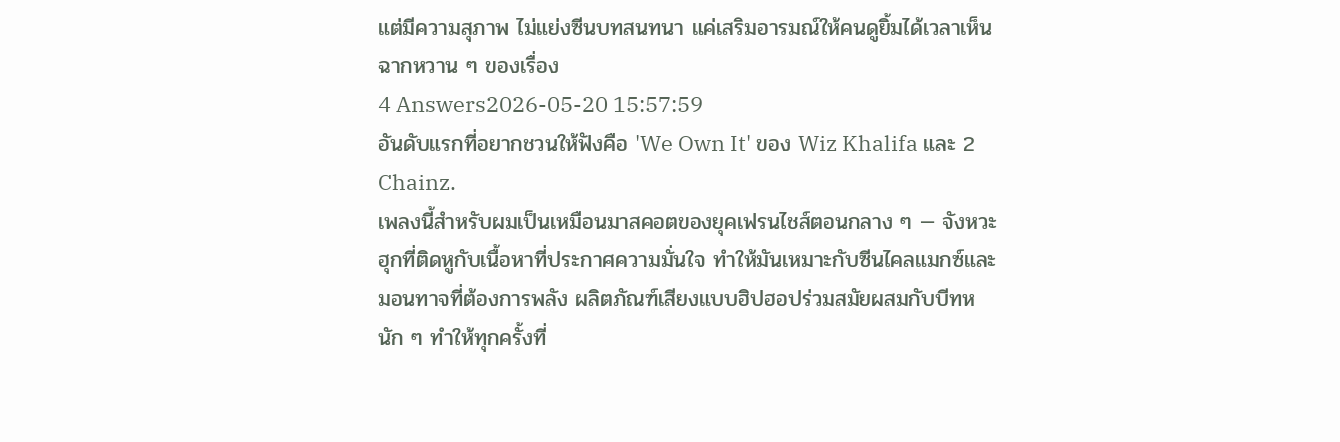แต่มีความสุภาพ ไม่แย่งซีนบทสนทนา แค่เสริมอารมณ์ให้คนดูยิ้มได้เวลาเห็นฉากหวาน ๆ ของเรื่อง
4 Answers2026-05-20 15:57:59
อันดับแรกที่อยากชวนให้ฟังคือ 'We Own It' ของ Wiz Khalifa และ 2 Chainz.
เพลงนี้สำหรับผมเป็นเหมือนมาสคอตของยุคเฟรนไชส์ตอนกลาง ๆ — จังหวะฮุกที่ติดหูกับเนื้อหาที่ประกาศความมั่นใจ ทำให้มันเหมาะกับซีนไคลแมกซ์และมอนทาจที่ต้องการพลัง ผลิตภัณฑ์เสียงแบบฮิปฮอปร่วมสมัยผสมกับบีทหนัก ๆ ทำให้ทุกครั้งที่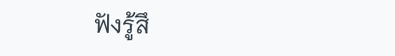ฟังรู้สึ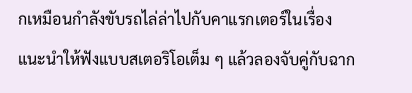กเหมือนกำลังขับรถไล่ล่าไปกับคาแรกเตอร์ในเรื่อง
แนะนำให้ฟังแบบสเตอริโอเต็ม ๆ แล้วลองจับคู่กับฉาก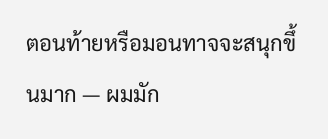ตอนท้ายหรือมอนทาจจะสนุกขึ้นมาก — ผมมัก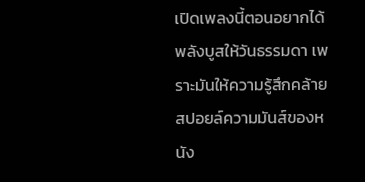เปิดเพลงนี้ตอนอยากได้พลังบูสให้วันธรรมดา เพราะมันให้ความรู้สึกคล้ายสปอยล์ความมันส์ของหนัง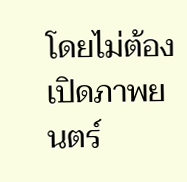โดยไม่ต้องเปิดภาพยนตร์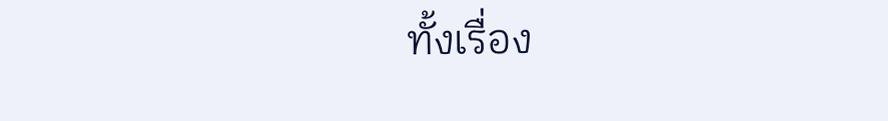ทั้งเรื่อง